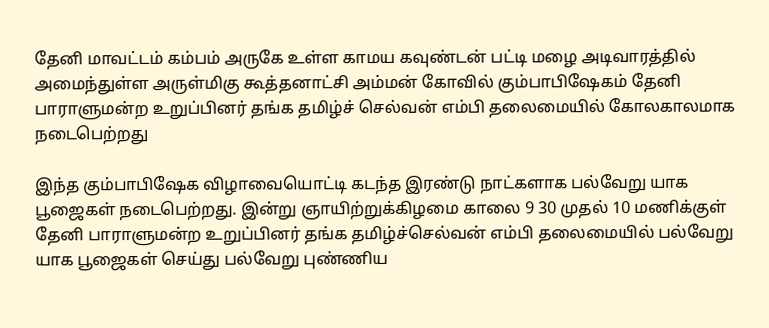தேனி மாவட்டம் கம்பம் அருகே உள்ள காமய கவுண்டன் பட்டி மழை அடிவாரத்தில் அமைந்துள்ள அருள்மிகு கூத்தனாட்சி அம்மன் கோவில் கும்பாபிஷேகம் தேனி பாராளுமன்ற உறுப்பினர் தங்க தமிழ்ச் செல்வன் எம்பி தலைமையில் கோலகாலமாக நடைபெற்றது

இந்த கும்பாபிஷேக விழாவையொட்டி கடந்த இரண்டு நாட்களாக பல்வேறு யாக பூஜைகள் நடைபெற்றது. இன்று ஞாயிற்றுக்கிழமை காலை 9 30 முதல் 10 மணிக்குள் தேனி பாராளுமன்ற உறுப்பினர் தங்க தமிழ்ச்செல்வன் எம்பி தலைமையில் பல்வேறு யாக பூஜைகள் செய்து பல்வேறு புண்ணிய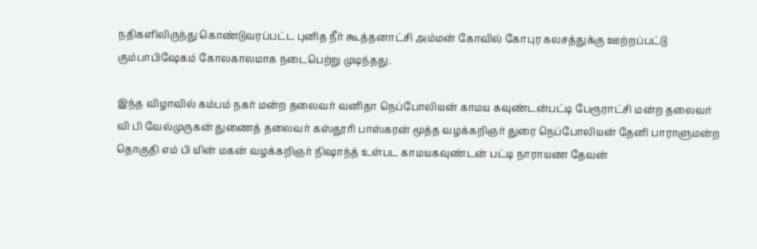நதிகளிலிருந்து கொண்டுவரப்பட்ட புனித நீர் கூத்தனாட்சி அம்மன் கோவில் கோபுர கலசத்துக்கு ஊற்றப்பட்டு கும்பாபிஷேகம் கோலகாலமாக நடைபெற்று முடிந்தது.

இந்த விழாவில் கம்பம் நகர் மன்ற தலைவர் வனிதா நெப்போலியன் காமய கவுண்டன்பட்டி பேரூராட்சி மன்ற தலைவர் வி பி வேல்முருகன் துணைத் தலைவர் கஸ்தூரி பாஸ்கரன் மூத்த வழக்கறிஞர் துரை நெப்போலியன் தேனி பாராளுமன்ற தொகுதி எம் பி யின் மகன் வழக்கறிஞர் நிஷாந்த் உள்பட காமயகவுண்டன் பட்டி நாராயண தேவன்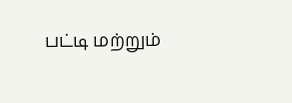பட்டி மற்றும்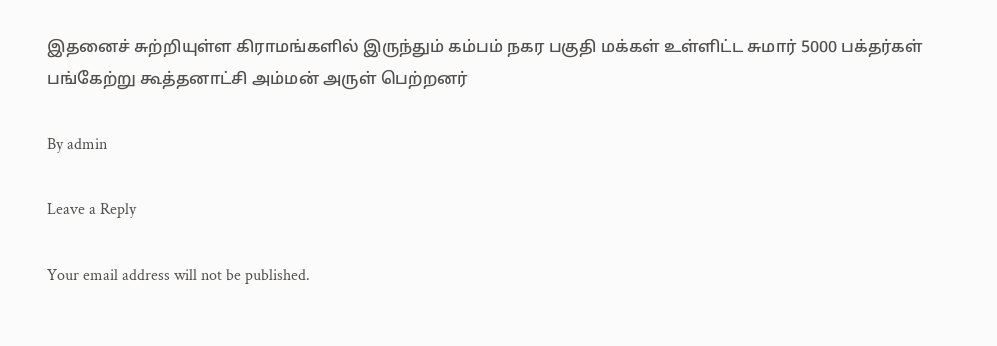இதனைச் சுற்றியுள்ள கிராமங்களில் இருந்தும் கம்பம் நகர பகுதி மக்கள் உள்ளிட்ட சுமார் 5000 பக்தர்கள் பங்கேற்று கூத்தனாட்சி அம்மன் அருள் பெற்றனர்

By admin

Leave a Reply

Your email address will not be published.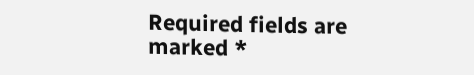Required fields are marked *